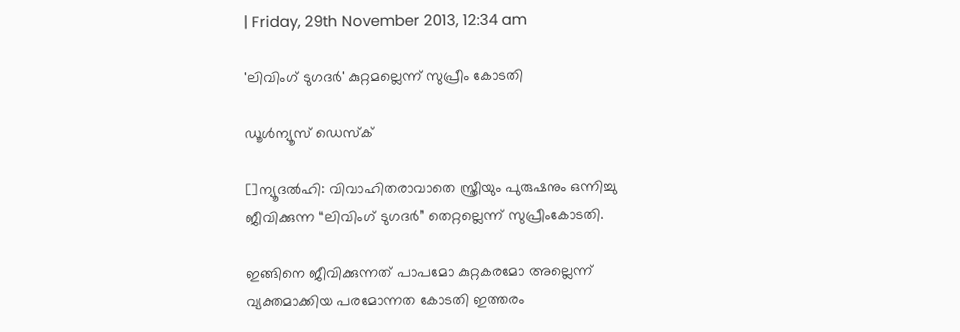| Friday, 29th November 2013, 12:34 am

'ലിവിംഗ് ടുഗദര്‍' കുറ്റമല്ലെന്ന് സുപ്രീം കോടതി

ഡൂള്‍ന്യൂസ് ഡെസ്‌ക്

[]ന്യൂദല്‍ഹി: വിവാഹിതരാവാതെ സ്ത്രീയും പുരുഷനും ഒന്നിച്ചു ജീവിക്കുന്ന “ലിവിംഗ് ടുഗദര്‍” തെറ്റല്ലെന്ന് സുപ്രീംകോടതി.

ഇങ്ങിനെ ജീവിക്കുന്നത് പാപമോ കുറ്റകരമോ അല്ലെന്ന് വ്യക്തമാക്കിയ പരമോന്നത കോടതി ഇത്തരം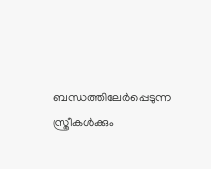ബന്ധത്തിലേര്‍പ്പെടുന്ന സ്ത്രീകള്‍ക്കും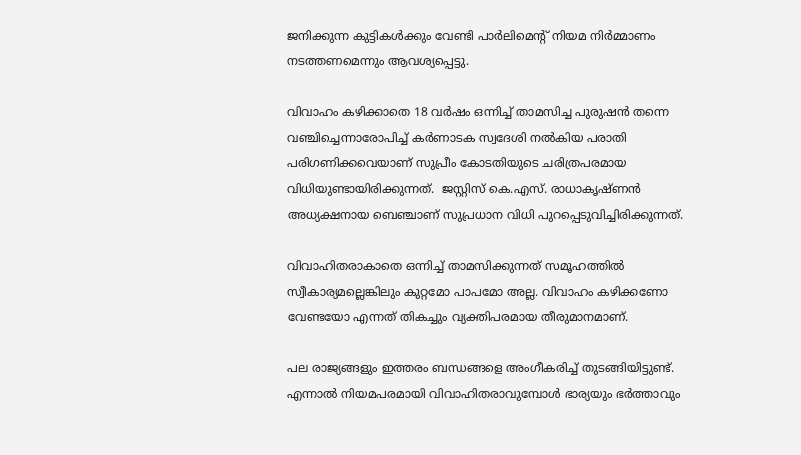ജനിക്കുന്ന കുട്ടികള്‍ക്കും വേണ്ടി പാര്‍ലിമെന്റ് നിയമ നിര്‍മ്മാണം നടത്തണമെന്നും ആവശ്യപ്പെട്ടു.

വിവാഹം കഴിക്കാതെ 18 വര്‍ഷം ഒന്നിച്ച് താമസിച്ച പുരുഷന്‍ തന്നെ വഞ്ചിച്ചെന്നാരോപിച്ച് കര്‍ണാടക സ്വദേശി നല്‍കിയ പരാതി പരിഗണിക്കവെയാണ് സുപ്രീം കോടതിയുടെ ചരിത്രപരമായ വിധിയുണ്ടായിരിക്കുന്നത്.  ജസ്റ്റിസ് കെ.എസ്. രാധാകൃഷ്ണന്‍ അധ്യക്ഷനായ ബെഞ്ചാണ് സുപ്രധാന വിധി പുറപ്പെടുവിച്ചിരിക്കുന്നത്.

വിവാഹിതരാകാതെ ഒന്നിച്ച് താമസിക്കുന്നത് സമൂഹത്തില്‍ സ്വീകാര്യമല്ലെങ്കിലും കുറ്റമോ പാപമോ അല്ല. വിവാഹം കഴിക്കണോ വേണ്ടയോ എന്നത് തികച്ചും വ്യക്തിപരമായ തീരുമാനമാണ്.

പല രാജ്യങ്ങളും ഇത്തരം ബന്ധങ്ങളെ അംഗീകരിച്ച് തുടങ്ങിയിട്ടുണ്ട്. എന്നാല്‍ നിയമപരമായി വിവാഹിതരാവുമ്പോള്‍ ഭാര്യയും ഭര്‍ത്താവും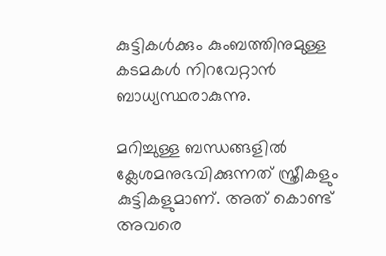കുട്ടികള്‍ക്കും കുംബത്തിനുമുള്ള കടമകള്‍ നിറവേറ്റാന്‍ ബാധ്യസ്ഥരാകുന്നു.

മറിച്ചുള്ള ബന്ധങ്ങളില്‍ ക്ലേശമനുഭവിക്കുന്നത് സ്ത്രീകളും കുട്ടികളുമാണ്. അത് കൊണ്ട് അവരെ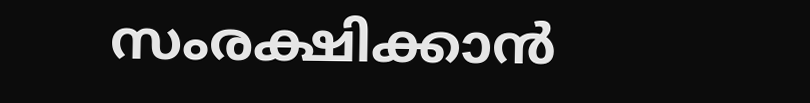സംരക്ഷിക്കാന്‍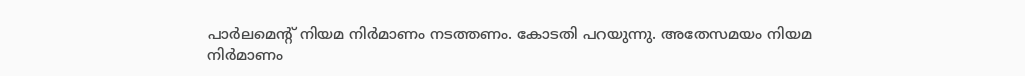പാര്‍ലമെന്റ് നിയമ നിര്‍മാണം നടത്തണം. കോടതി പറയുന്നു. അതേസമയം നിയമ നിര്‍മാണം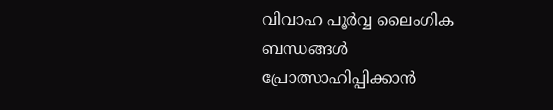വിവാഹ പൂര്‍വ്വ ലൈംഗിക ബന്ധങ്ങള്‍ പ്രോത്സാഹിപ്പിക്കാന്‍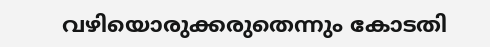വഴിയൊരുക്കരുതെന്നും കോടതി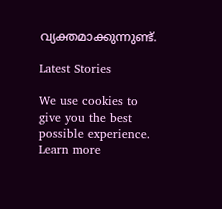വ്യക്തമാക്കുന്നുണ്ട്.

Latest Stories

We use cookies to give you the best possible experience. Learn more